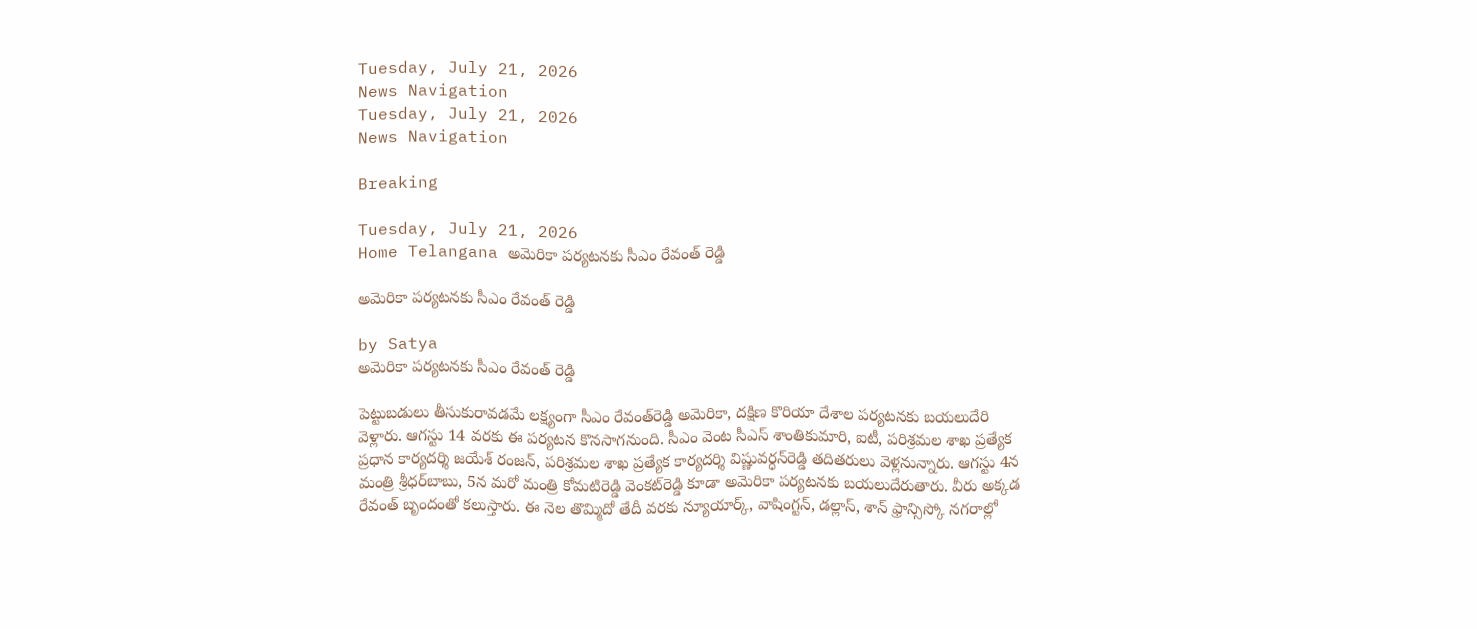Tuesday, July 21, 2026
News Navigation
Tuesday, July 21, 2026
News Navigation

Breaking

Tuesday, July 21, 2026
Home Telangana అమెరికా పర్యటనకు సీఎం రేవంత్ రెడ్డి

అమెరికా పర్యటనకు సీఎం రేవంత్ రెడ్డి

by Satya
అమెరికా పర్యటనకు సీఎం రేవంత్ రెడ్డి

పెట్టుబడులు తీసుకురావడమే లక్ష్యంగా సీఎం రేవంత్‌రెడ్డి అమెరికా, దక్షిణ కొరియా దేశాల పర్యటనకు బయలుదేరి వెళ్లారు. ఆగస్టు 14 వరకు ఈ పర్యటన కొనసాగనుంది. సీఎం వెంట సీఎస్‌ శాంతికుమారి, ఐటీ, పరిశ్రమల శాఖ ప్రత్యేక ప్రధాన కార్యదర్శి జయేశ్‌ రంజన్, పరిశ్రమల శాఖ ప్రత్యేక కార్యదర్శి విష్ణువర్ధన్‌రెడ్డి తదితరులు వెళ్లనున్నారు. ఆగస్టు 4న మంత్రి శ్రీధర్‌బాబు, 5న మరో మంత్రి కోమటిరెడ్డి వెంకట్‌రెడ్డి కూడా అమెరికా పర్యటనకు బయలుదేరుతారు. వీరు అక్కడ రేవంత్‌ బృందంతో కలుస్తారు. ఈ నెల తొమ్మిదో తేదీ వరకు న్యూయార్క్, వాషింగ్టన్, డల్లాస్, శాన్‌ ఫ్రాన్సిస్కో నగరాల్లో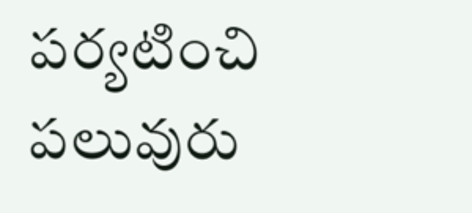పర్యటించి పలువురు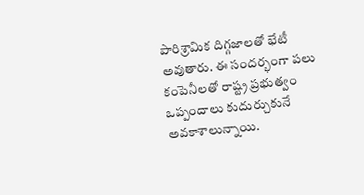పారిశ్రామిక దిగ్గజాలతో భేటీ అవుతారు. ఈ సందర్భంగా పలు కంపెనీలతో రాష్ట్ర ప్రభుత్వం ఒప్పందాలు కుదుర్చుకునే అవకాశాలున్నాయి.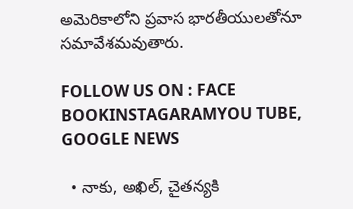అమెరికాలోని ప్రవాస భారతీయులతోనూ సమావేశమవుతారు.

FOLLOW US ON : FACE BOOKINSTAGARAMYOU TUBE, GOOGLE NEWS

  • నాకు, అఖిల్, చైతన్యకి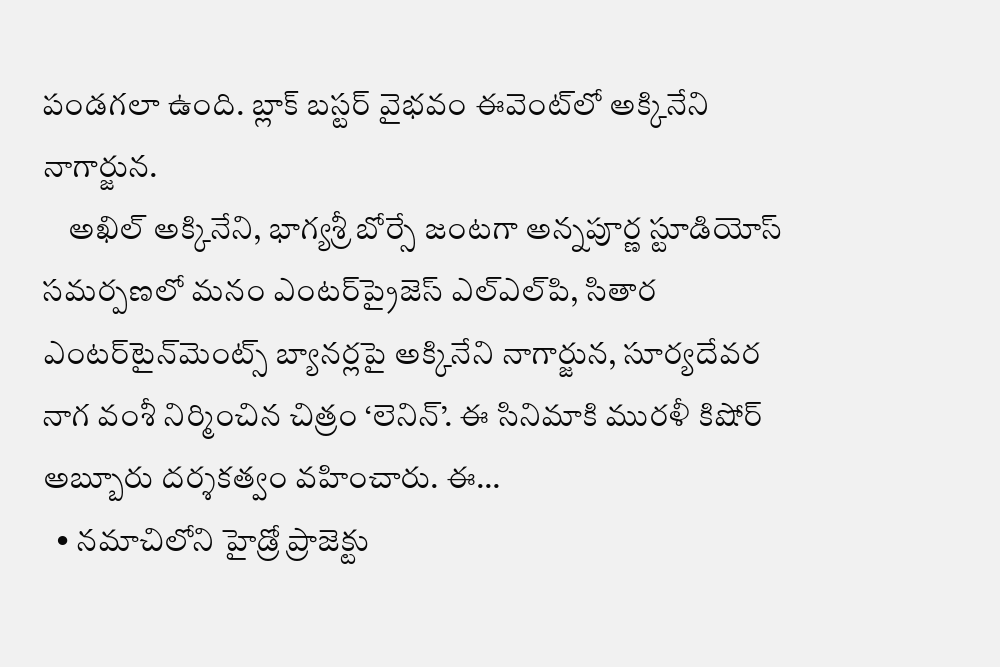పండగలా ఉంది. బ్లాక్ బస్టర్ వైభవం ఈవెంట్‌‌లో అక్కినేని నాగార్జున.
    అఖిల్ అక్కినేని, భాగ్యశ్రీ బోర్సే జంటగా అన్నపూర్ణ స్టూడియోస్ సమర్పణలో మనం ఎంటర్‌ప్రైజెస్ ఎల్ఎల్‌పి, సితార ఎంటర్‌టైన్‌మెంట్స్ బ్యానర్లపై అక్కినేని నాగార్జున, సూర్యదేవర నాగ వంశీ నిర్మించిన చిత్రం ‘లెనిన్’. ఈ సినిమాకి మురళీ కిషోర్ అబ్బూరు దర్శకత్వం వహించారు. ఈ…
  • నమాచిలోని హైడ్రో ప్రాజెక్టు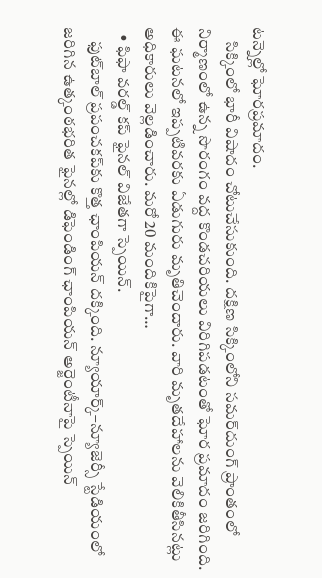టన్నెల్లో ఘోరప్రమాదం.
    సిక్కింలో భారీ విషాదం చోటుచేసుకుంది. దక్షిణ సిక్కింలోని సమర్‌దుంగ్ ప్రాంతంలో నిర్మాణంలో ఉన్న సొరంగం వద్ద కొండచరియలు విరిగిపడటంతో ఘోర ప్రమాదం జరిగింది. ఈ ఘటనలో ఇప్పటివరకు ఏడుగురు మృతిచెందారు. వారి మృతదేహాలను వెలికితీసినట్లు అధికారులు వెల్లడించారు. మరో 20 మందికిపైగా…
  • ఫిఫా వరల్డ్ కప్ ఫైనల్ విజేతగా స్పెయిన్.
    ఫుట్‌బాల్ ప్రపంచకప్‌కు కొత్త ఛాంపియన్ దక్కింది. న్యూయార్క్–న్యూజెర్సీ స్టేడియంలో జరిగిన ఉత్కంఠభరిత ఫైనల్లో డిఫెండింగ్ ఛాంపియన్ అర్జెంటీనాపై స్పెయిన్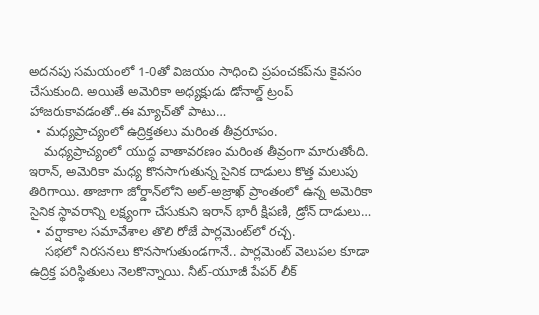అదనపు సమయంలో 1-0తో విజయం సాధించి ప్రపంచకప్‌ను కైవసం చేసుకుంది. అయితే అమెరికా అధ్యక్షుడు డోనాల్డ్ ట్రంప్ హాజరుకావడంతో..ఈ మ్యాచ్‌తో పాటు…
  • మధ్యప్రాచ్యంలో ఉద్రిక్తతలు మరింత తీవ్రరూపం.
    మధ్యప్రాచ్యంలో యుద్ధ వాతావరణం మరింత తీవ్రంగా మారుతోంది. ఇరాన్, అమెరికా మధ్య కొనసాగుతున్న సైనిక దాడులు కొత్త మలుపు తిరిగాయి. తాజాగా జోర్డాన్‌లోని అల్-అజ్రాఖ్ ప్రాంతంలో ఉన్న అమెరికా సైనిక స్థావరాన్ని లక్ష్యంగా చేసుకుని ఇరాన్ భారీ క్షిపణి, డ్రోన్ దాడులు…
  • వర్షాకాల సమావేశాల తొలి రోజే పార్లమెంట్‌లో రచ్చ.
    సభలో నిరసనలు కొనసాగుతుండగానే.. పార్లమెంట్ వెలుపల కూడా ఉద్రిక్త పరిస్థితులు నెలకొన్నాయి. నీట్-యూజీ పేపర్ లీక్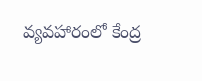వ్యవహారంలో కేంద్ర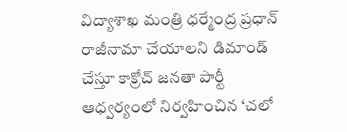విద్యాశాఖ మంత్రి ధర్మేంద్ర ప్రధాన్ రాజీనామా చేయాలని డిమాండ్ చేస్తూ కాక్రోచ్ జనతా పార్టీ ఆధ్వర్యంలో నిర్వహించిన ‘చలో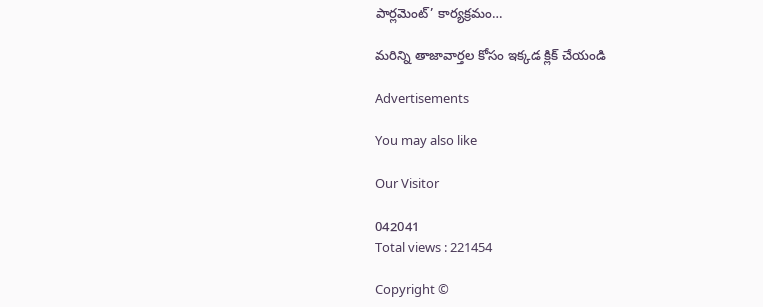పార్లమెంట్’ కార్యక్రమం…

మరిన్ని తాజావార్తల కోసం ఇక్కడ క్లిక్ చేయండి

Advertisements

You may also like

Our Visitor

042041
Total views : 221454

Copyright ©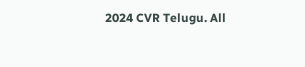2024 CVR Telugu. All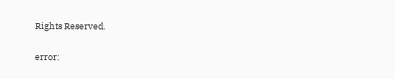Rights Reserved.

error: